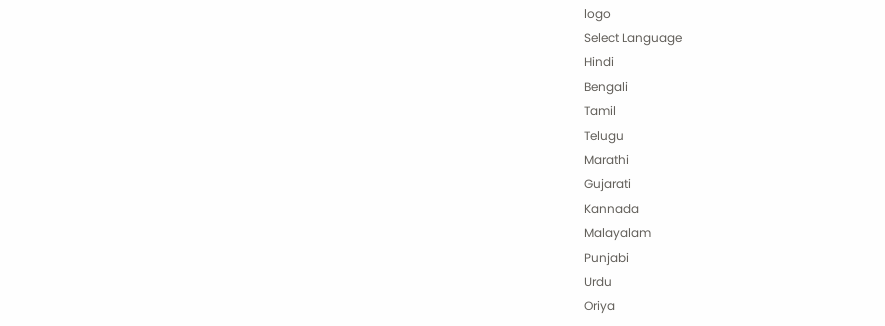logo
Select Language
Hindi
Bengali
Tamil
Telugu
Marathi
Gujarati
Kannada
Malayalam
Punjabi
Urdu
Oriya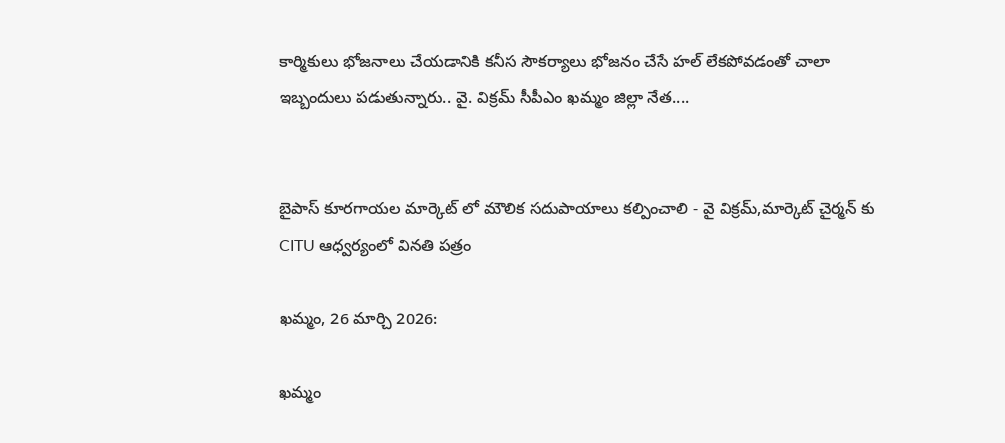కార్మికులు భోజనాలు చేయడానికి కనీస సౌకర్యాలు భోజనం చేసే హల్ లేకపోవడంతో చాలా ఇబ్బందులు పడుతున్నారు.. వై. విక్రమ్ సీపీఎం ఖమ్మం జిల్లా నేత....


బైపాస్ కూరగాయల మార్కెట్ లో మౌలిక సదుపాయాలు కల్పించాలి - వై విక్రమ్,మార్కెట్ చైర్మన్ కు CITU ఆధ్వర్యంలో వినతి పత్రం

ఖమ్మం, 26 మార్చి 2026:

ఖమ్మం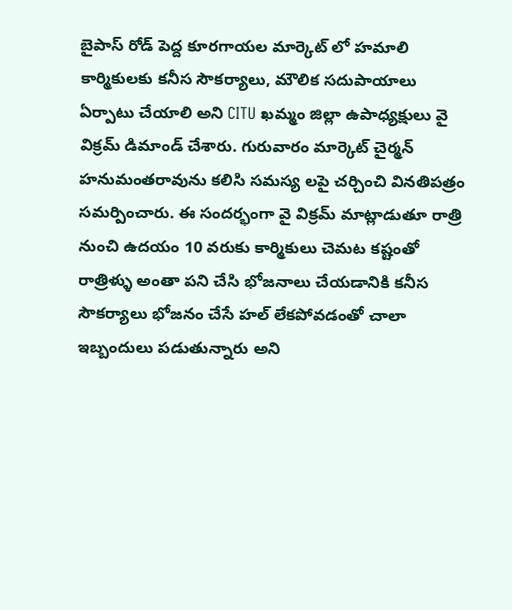బైపాస్ రోడ్ పెద్ద కూరగాయల మార్కెట్ లో హమాలి కార్మికులకు కనీస సౌకర్యాలు, మౌలిక సదుపాయాలు ఏర్పాటు చేయాలి అని CITU ఖమ్మం జిల్లా ఉపాధ్యక్షులు వై విక్రమ్ డిమాండ్ చేశారు. గురువారం మార్కెట్ చైర్మన్ హనుమంతరావును కలిసి సమస్య లపై చర్చించి వినతిపత్రం సమర్పించారు. ఈ సందర్భంగా వై విక్రమ్ మాట్లాడుతూ రాత్రి నుంచి ఉదయం 10 వరుకు కార్మికులు చెమట కష్టంతో రాత్రిళ్ళు అంతా పని చేసి భోజనాలు చేయడానికి కనీస సౌకర్యాలు భోజనం చేసే హల్ లేకపోవడంతో చాలా ఇబ్బందులు పడుతున్నారు అని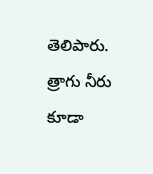తెలిపారు. త్రాగు నీరు కూడా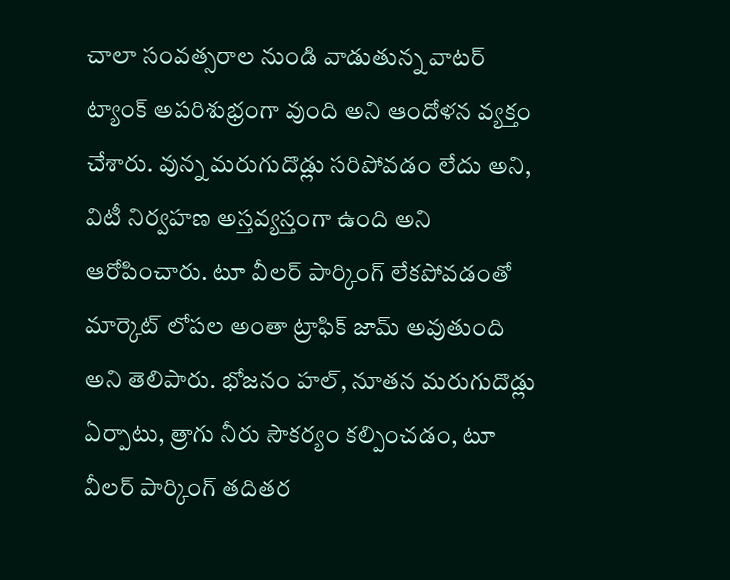చాలా సంవత్సరాల నుండి వాడుతున్న వాటర్ ట్యాంక్ అపరిశుభ్రంగా వుంది అని ఆందోళన వ్యక్తం చేశారు. వున్న మరుగుదొడ్లు సరిపోవడం లేదు అని, విటీ నిర్వహణ అస్తవ్యస్తంగా ఉంది అని ఆరోపించారు. టూ వీలర్ పార్కింగ్ లేకపోవడంతో మార్కెట్ లోపల అంతా ట్రాఫిక్ జామ్ అవుతుంది అని తెలిపారు. భోజనం హల్, నూతన మరుగుదొడ్లు ఏర్పాటు, త్రాగు నీరు సౌకర్యం కల్పించడం, టూ వీలర్ పార్కింగ్ తదితర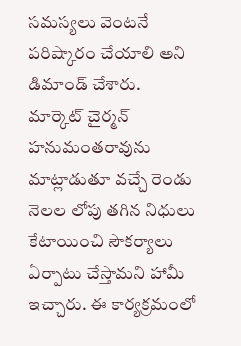సమస్యలు వెంటనే పరిష్కారం చేయాలి అని డిమాండ్ చేశారు. మార్కెట్ చైర్మన్ హనుమంతరావును మాట్లాడుతూ వచ్చే రెండు నెలల లోపు తగిన నిధులు కేటాయించి సౌకర్యాలు ఏర్పాటు చేస్తామని హామీ ఇచ్చారు. ఈ కార్యక్రమంలో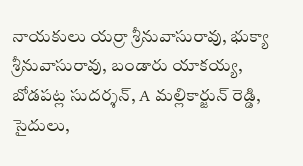నాయకులు యర్రా శ్రీనువాసురావు, భుక్యా శ్రీనువాసురావు, బండారు యాకయ్య, బోడపట్ల సుదర్శన్, A మల్లికార్జున్ రెడ్డి, సైదులు,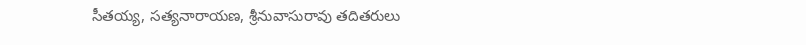సీతయ్య, సత్యనారాయణ, శ్రీనువాసురావు తదితరులు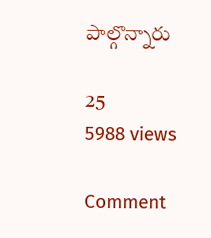పాల్గొన్నారు

25
5988 views

Comment